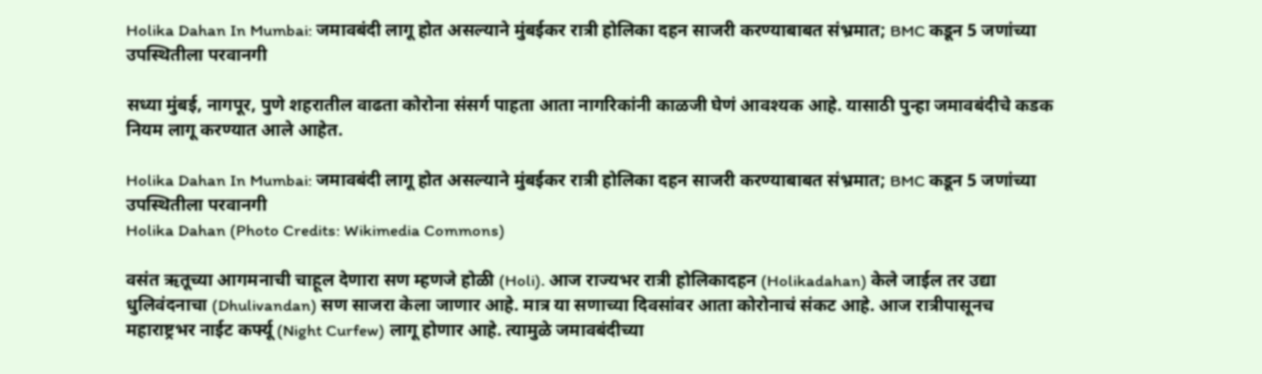Holika Dahan In Mumbai: जमावबंदी लागू होत असल्याने मुंबईकर रात्री होलिका दहन साजरी करण्याबाबत संभ्रमात; BMC कडून 5 जणांच्या उपस्थितीला परवानगी

सध्या मुंबई, नागपूर, पुणे शहरातील वाढता कोरोना संसर्ग पाहता आता नागरिकांनी काळजी घेणं आवश्यक आहे. यासाठी पुन्हा जमावबंदीचे कडक नियम लागू करण्यात आले आहेत.

Holika Dahan In Mumbai: जमावबंदी लागू होत असल्याने मुंबईकर रात्री होलिका दहन साजरी करण्याबाबत संभ्रमात; BMC कडून 5 जणांच्या उपस्थितीला परवानगी
Holika Dahan (Photo Credits: Wikimedia Commons)

वसंत ऋतूच्या आगमनाची चाहूल देणारा सण म्हणजे होळी (Holi). आज राज्यभर रात्री होलिकादहन (Holikadahan) केले जाईल तर उद्या धुलिवंदनाचा (Dhulivandan) सण साजरा केला जाणार आहे. मात्र या सणाच्या दिवसांवर आता कोरोनाचं संकट आहे. आज रात्रीपासूनच महाराष्ट्रभर नाईट कर्फ्यू (Night Curfew) लागू होणार आहे. त्यामुळे जमावबंदीच्या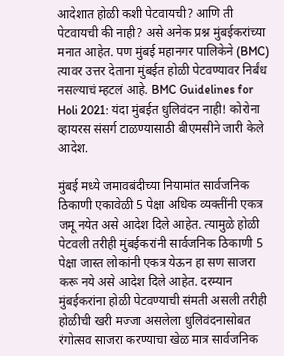आदेशात होळी कशी पेटवायची? आणि ती पेटवायची की नाही? असे अनेक प्रश्न मुंबईकरांच्या मनात आहेत. पण मुंबई महानगर पालिकेने (BMC) त्यावर उत्तर देताना मुंबईत होळी पेटवण्यावर निर्बंध नसल्याचं म्हटलं आहे. BMC Guidelines for Holi 2021: यंदा मुंबईत धुलिवंदन नाही! कोरोना व्हायरस संसर्ग टाळण्यासाठी बीएमसीने जारी केले आदेश.

मुंबई मध्ये जमावबंदीच्या नियामांत सार्वजनिक ठिकाणी एकावेळी 5 पेक्षा अधिक व्यक्तींनी एकत्र जमू नयेत असे आदेश दिले आहेत. त्यामुळे होळी पेटवली तरीही मुंबईकरांनी सार्वजनिक ठिकाणी 5 पेक्षा जास्त लोकांनी एकत्र येऊन हा सण साजरा करू नये असे आदेश दिले आहेत. दरम्यान मुंबईकरांना होळी पेटवण्याची संमती असली तरीही होळीची खरी मज्जा असलेला धुलिवंदनासोबत रंगोत्सव साजरा करण्याचा खेळ मात्र सार्वजनिक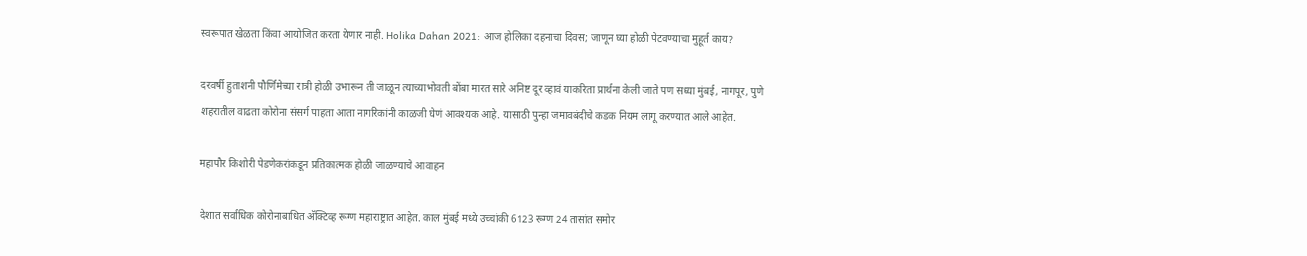स्वरूपात खेळता किंवा आयोजित करता येणार नाही. Holika Dahan 2021: आज होलिका दहनाचा दिवस; जाणून घ्या होळी पेटवण्याचा मुहूर्त काय?

दरवर्षी हुताशनी पौर्णिमेच्या रात्री होळी उभारून ती जाळून त्याच्याभोवती बोंबा मारत सारे अनिष्ट दूर व्हावं याकरिता प्रार्थना केली जाते पण सध्या मुंबई, नागपूर, पुणे शहरातील वाढता कोरोना संसर्ग पाहता आता नागरिकांनी काळजी घेणं आवश्यक आहे. यासाठी पुन्हा जमावबंदीचे कडक नियम लागू करण्यात आले आहेत.

महापौर किशोरी पेडणेकरांकडून प्रतिकात्मक होळी जाळण्याचे आवाहन

देशात सर्वाधिक कोरोनाबाधित अ‍ॅक्टिव्ह रूग्ण महाराष्ट्रात आहेत. काल मुंबई मध्ये उच्चांकी 6123 रूग्ण 24 तासांत समोर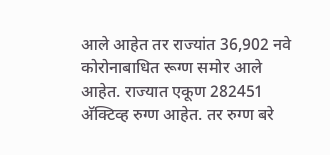आले आहेत तर राज्यांत 36,902 नवे कोरोनाबाधित रूग्ण समोर आले आहेत. राज्यात एकूण 282451 अ‍ॅक्टिव्ह रुग्ण आहेत. तर रुग्ण बरे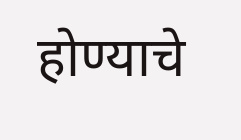होण्याचे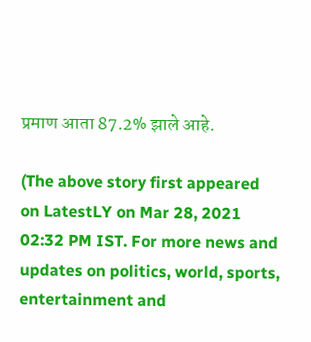प्रमाण आता 87.2% झाले आहे.

(The above story first appeared on LatestLY on Mar 28, 2021 02:32 PM IST. For more news and updates on politics, world, sports, entertainment and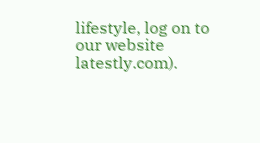lifestyle, log on to our website latestly.com).